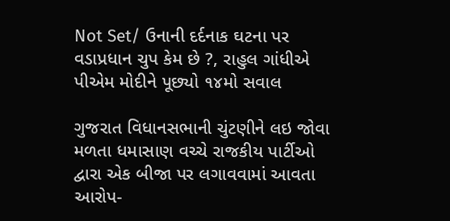Not Set/ ઉનાની દર્દનાક ઘટના પર વડાપ્રધાન ચુપ કેમ છે ?, રાહુલ ગાંધીએ પીએમ મોદીને પૂછ્યો ૧૪મો સવાલ

ગુજરાત વિધાનસભાની ચુંટણીને લઇ જોવા મળતા ધમાસાણ વચ્ચે રાજકીય પાર્ટીઓ દ્વારા એક બીજા પર લગાવવામાં આવતા આરોપ-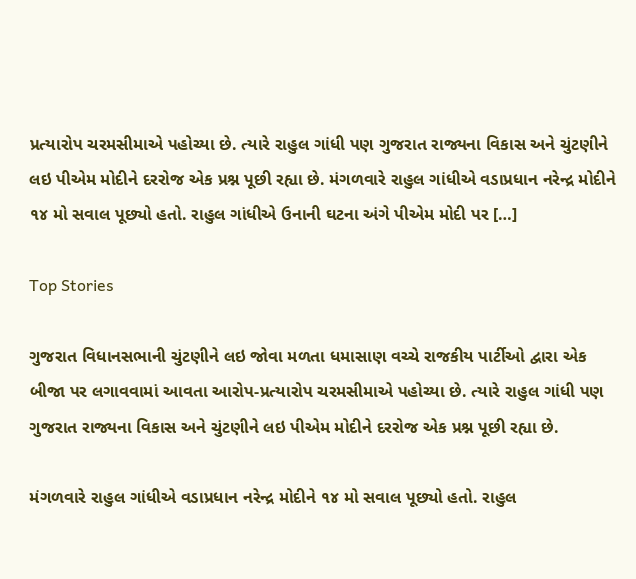પ્રત્યારોપ ચરમસીમાએ પહોચ્યા છે. ત્યારે રાહુલ ગાંધી પણ ગુજરાત રાજ્યના વિકાસ અને ચુંટણીને લઇ પીએમ મોદીને દરરોજ એક પ્રશ્ન પૂછી રહ્યા છે. મંગળવારે રાહુલ ગાંધીએ વડાપ્રધાન નરેન્દ્ર મોદીને ૧૪ મો સવાલ પૂછ્યો હતો. રાહુલ ગાંધીએ ઉનાની ઘટના અંગે પીએમ મોદી પર […]

Top Stories

ગુજરાત વિધાનસભાની ચુંટણીને લઇ જોવા મળતા ધમાસાણ વચ્ચે રાજકીય પાર્ટીઓ દ્વારા એક બીજા પર લગાવવામાં આવતા આરોપ-પ્રત્યારોપ ચરમસીમાએ પહોચ્યા છે. ત્યારે રાહુલ ગાંધી પણ ગુજરાત રાજ્યના વિકાસ અને ચુંટણીને લઇ પીએમ મોદીને દરરોજ એક પ્રશ્ન પૂછી રહ્યા છે.

મંગળવારે રાહુલ ગાંધીએ વડાપ્રધાન નરેન્દ્ર મોદીને ૧૪ મો સવાલ પૂછ્યો હતો. રાહુલ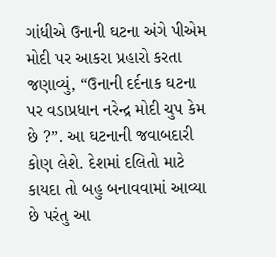ગાંધીએ ઉનાની ઘટના અંગે પીએમ મોદી પર આકરા પ્રહારો કરતા જણાવ્યું, “ઉનાની દર્દનાક ઘટના પર વડાપ્રધાન નરેન્દ્ર મોદી ચુપ કેમ છે ?”. આ ઘટનાની જવાબદારી કોણ લેશે. દેશમાં દલિતો માટે કાયદા તો બહુ બનાવવામાં આવ્યા છે પરંતુ આ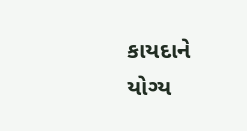કાયદાને યોગ્ય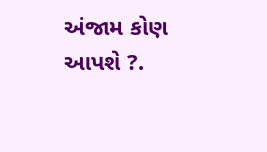અંજામ કોણ આપશે ?.